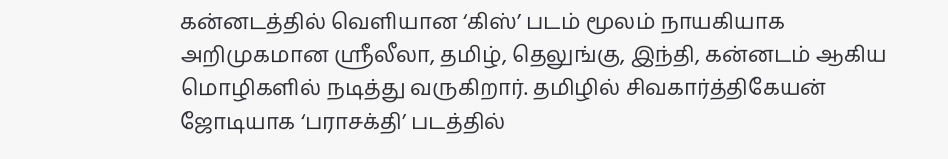கன்னடத்தில் வெளியான ‘கிஸ்’ படம் மூலம் நாயகியாக அறிமுகமான ஸ்ரீலீலா, தமிழ், தெலுங்கு, இந்தி, கன்னடம் ஆகிய மொழிகளில் நடித்து வருகிறார். தமிழில் சிவகார்த்திகேயன் ஜோடியாக ‘பராசக்தி’ படத்தில்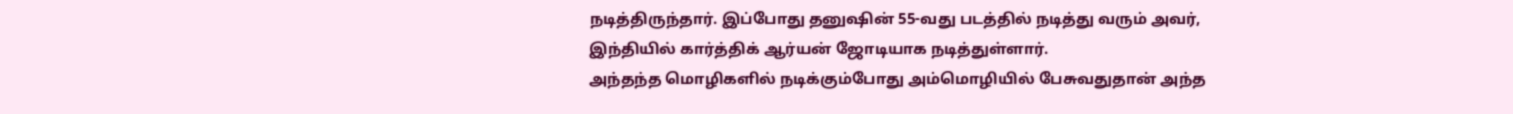நடித்திருந்தார். இப்போது தனுஷின் 55-வது படத்தில் நடித்து வரும் அவர், இந்தியில் கார்த்திக் ஆர்யன் ஜோடியாக நடித்துள்ளார்.
அந்தந்த மொழிகளில் நடிக்கும்போது அம்மொழியில் பேசுவதுதான் அந்த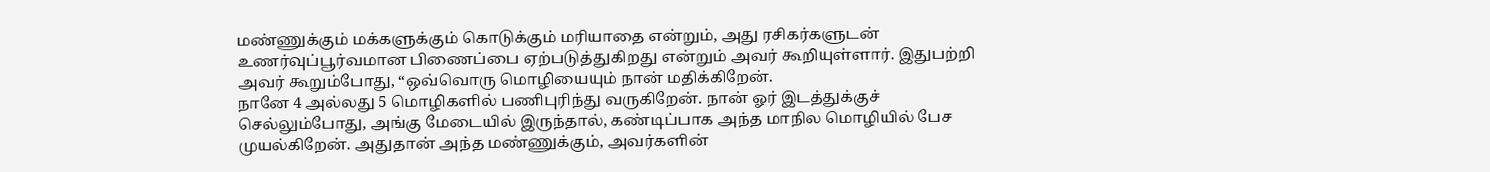மண்ணுக்கும் மக்களுக்கும் கொடுக்கும் மரியாதை என்றும், அது ரசிகர்களுடன் உணர்வுப்பூர்வமான பிணைப்பை ஏற்படுத்துகிறது என்றும் அவர் கூறியுள்ளார். இதுபற்றி அவர் கூறும்போது, “ஒவ்வொரு மொழியையும் நான் மதிக்கிறேன்.
நானே 4 அல்லது 5 மொழிகளில் பணிபுரிந்து வருகிறேன். நான் ஓர் இடத்துக்குச் செல்லும்போது, அங்கு மேடையில் இருந்தால், கண்டிப்பாக அந்த மாநில மொழியில் பேச முயல்கிறேன். அதுதான் அந்த மண்ணுக்கும், அவர்களின்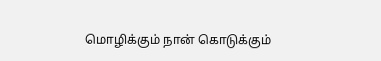மொழிக்கும் நான் கொடுக்கும்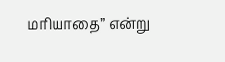மரியாதை” என்று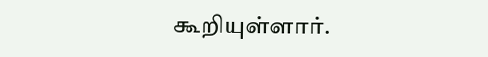கூறியுள்ளார்.